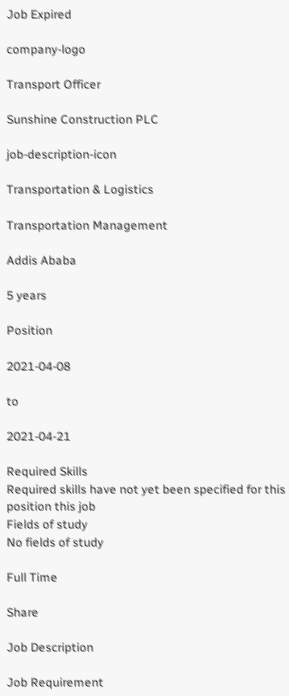Job Expired

company-logo

Transport Officer

Sunshine Construction PLC

job-description-icon

Transportation & Logistics

Transportation Management

Addis Ababa

5 years

Position

2021-04-08

to

2021-04-21

Required Skills
Required skills have not yet been specified for this position this job
Fields of study
No fields of study

Full Time

Share

Job Description

Job Requirement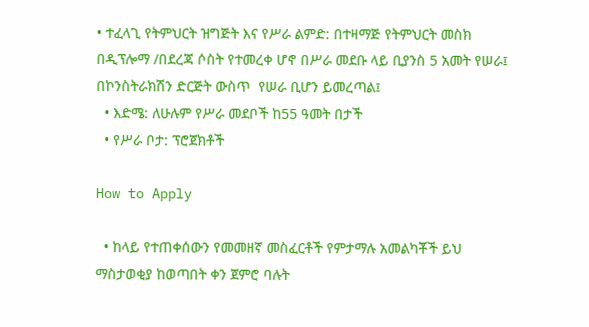• ተፈላጊ የትምህርት ዝግጅት እና የሥራ ልምድ: በተዛማጅ የትምህርት መስክ በዲፕሎማ /በደረጃ ሶስት የተመረቀ ሆኖ በሥራ መደቡ ላይ ቢያንስ 5 አመት የሠራ፤ በኮንስትራክሽን ድርጅት ውስጥ  የሠራ ቢሆን ይመረጣል፤
  • እድሜ: ለሁሉም የሥራ መደቦች ከ55 ዓመት በታች
  • የሥራ ቦታ: ፕሮጀክቶች

How to Apply

  • ከላይ የተጠቀሰውን የመመዘኛ መስፈርቶች የምታማሉ አመልካቾች ይህ ማስታወቂያ ከወጣበት ቀን ጀምሮ ባሉት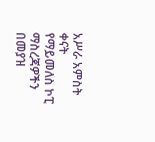አሥራ አምስት ቀናት የማይመለስ ኮፒ ማስረጃዎችን በመያዝ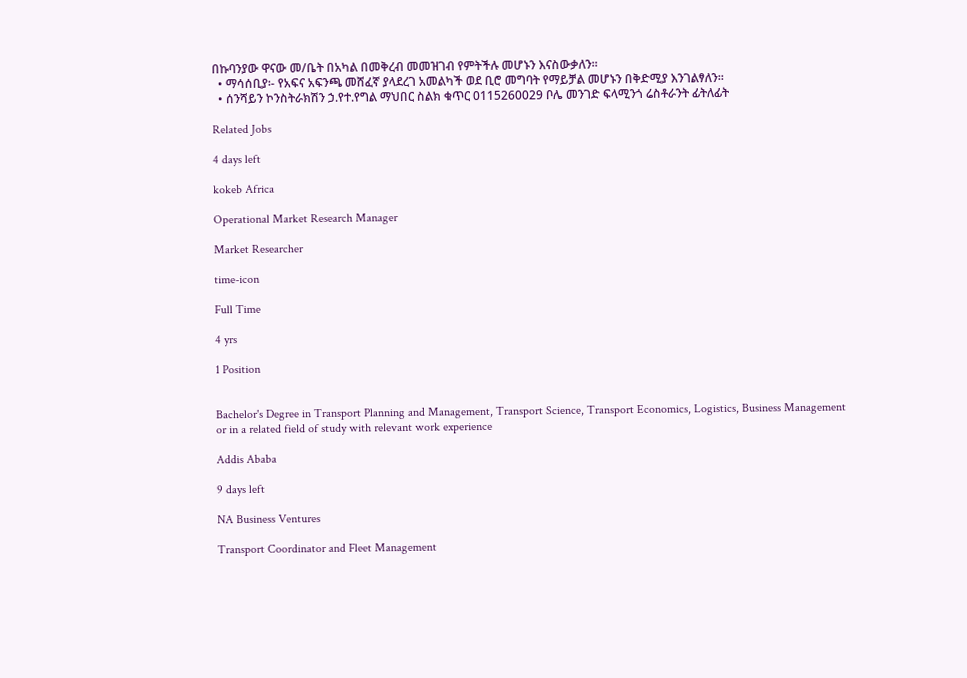በኩባንያው ዋናው መ/ቤት በአካል በመቅረብ መመዝገብ የምትችሉ መሆኑን እናስውቃለን፡፡
  • ማሳሰቢያ፡- የአፍና አፍንጫ መሸፈኛ ያላደረገ አመልካች ወደ ቢሮ መግባት የማይቻል መሆኑን በቅድሚያ እንገልፃለን፡፡
  • ሰንሻይን ኮንስትራክሽን ኃ.የተ.የግል ማህበር ስልክ ቁጥር 0115260029 ቦሌ መንገድ ፍላሚንጎ ሬስቶራንት ፊትለፊት

Related Jobs

4 days left

kokeb Africa

Operational Market Research Manager

Market Researcher

time-icon

Full Time

4 yrs

1 Position


Bachelor's Degree in Transport Planning and Management, Transport Science, Transport Economics, Logistics, Business Management or in a related field of study with relevant work experience

Addis Ababa

9 days left

NA Business Ventures

Transport Coordinator and Fleet Management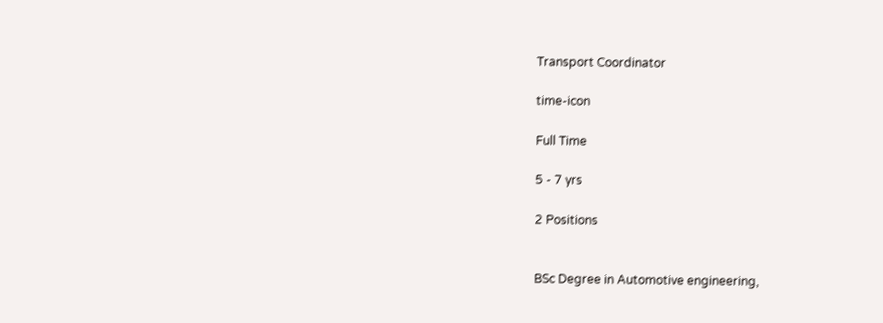Transport Coordinator

time-icon

Full Time

5 - 7 yrs

2 Positions


BSc Degree in Automotive engineering,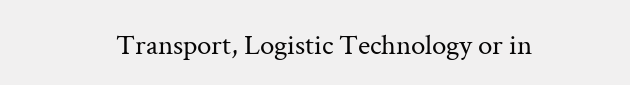Transport, Logistic Technology or in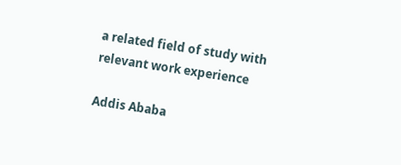a related field of study with relevant work experience

Addis Ababa